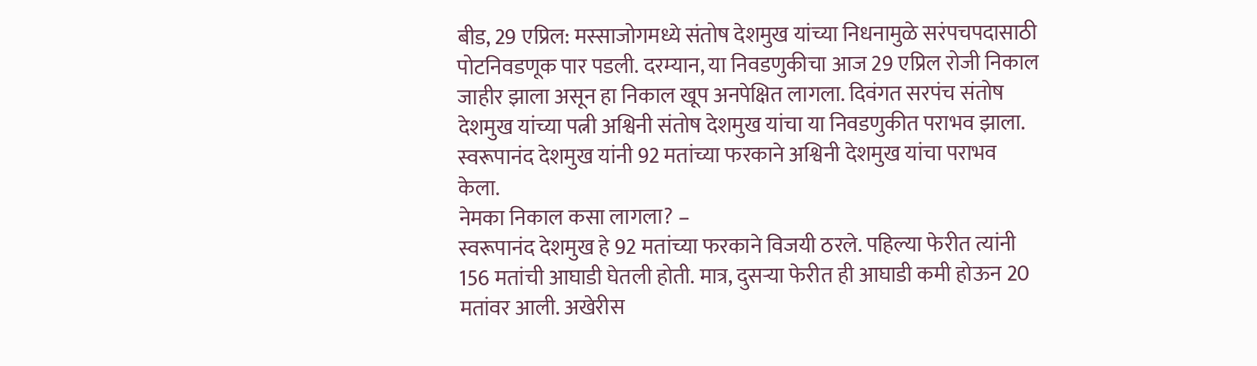बीड, 29 एप्रिल: मस्साजोगमध्ये संतोष देशमुख यांच्या निधनामुळे सरंपचपदासाठी पोटनिवडणूक पार पडली. दरम्यान, या निवडणुकीचा आज 29 एप्रिल रोजी निकाल जाहीर झाला असून हा निकाल खूप अनपेक्षित लागला. दिवंगत सरपंच संतोष देशमुख यांच्या पत्नी अश्विनी संतोष देशमुख यांचा या निवडणुकीत पराभव झाला. स्वरूपानंद देशमुख यांनी 92 मतांच्या फरकाने अश्विनी देशमुख यांचा पराभव केला.
नेमका निकाल कसा लागला? –
स्वरूपानंद देशमुख हे 92 मतांच्या फरकाने विजयी ठरले. पहिल्या फेरीत त्यांनी 156 मतांची आघाडी घेतली होती. मात्र, दुसऱ्या फेरीत ही आघाडी कमी होऊन 20 मतांवर आली. अखेरीस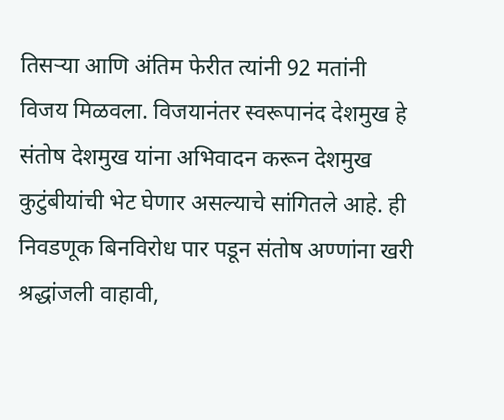तिसऱ्या आणि अंतिम फेरीत त्यांनी 92 मतांनी विजय मिळवला. विजयानंतर स्वरूपानंद देशमुख हे संतोष देशमुख यांना अभिवादन करून देशमुख कुटुंबीयांची भेट घेणार असल्याचे सांगितले आहे. ही निवडणूक बिनविरोध पार पडून संतोष अण्णांना खरी श्रद्धांजली वाहावी,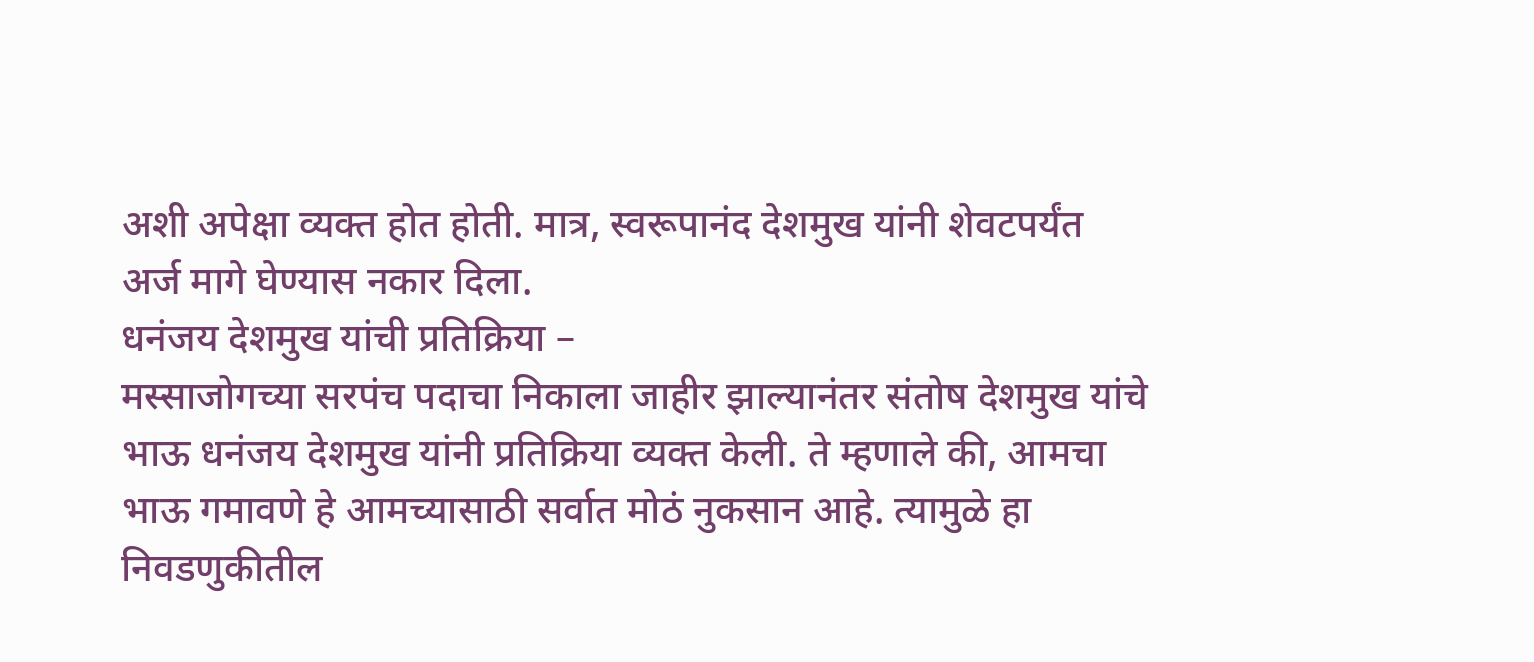अशी अपेक्षा व्यक्त होत होती. मात्र, स्वरूपानंद देशमुख यांनी शेवटपर्यंत अर्ज मागे घेण्यास नकार दिला.
धनंजय देशमुख यांची प्रतिक्रिया –
मस्साजोगच्या सरपंच पदाचा निकाला जाहीर झाल्यानंतर संतोष देशमुख यांचे भाऊ धनंजय देशमुख यांनी प्रतिक्रिया व्यक्त केली. ते म्हणाले की, आमचा भाऊ गमावणे हे आमच्यासाठी सर्वात मोठं नुकसान आहे. त्यामुळे हा निवडणुकीतील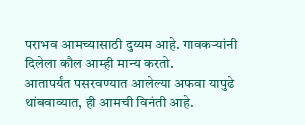पराभव आमच्यासाठी दुय्यम आहे. गावकऱ्यांनी दिलेला कौल आम्ही मान्य करतो.
आतापर्यंत पसरवण्यात आलेल्या अफवा यापुढे थांबवाव्यात, ही आमची विनंती आहे.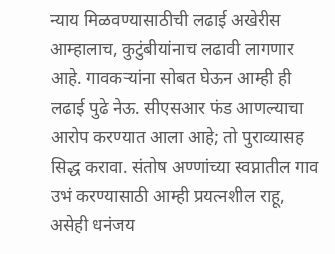न्याय मिळवण्यासाठीची लढाई अखेरीस आम्हालाच, कुटुंबीयांनाच लढावी लागणार आहे. गावकऱ्यांना सोबत घेऊन आम्ही ही लढाई पुढे नेऊ. सीएसआर फंड आणल्याचा आरोप करण्यात आला आहे; तो पुराव्यासह सिद्ध करावा. संतोष अण्णांच्या स्वप्नातील गाव उभं करण्यासाठी आम्ही प्रयत्नशील राहू, असेही धनंजय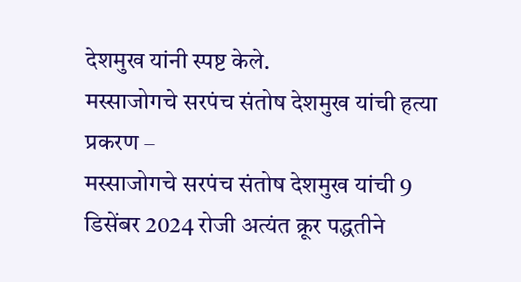देशमुख यांनी स्पष्ट केले.
मस्साजोगचे सरपंच संतोष देशमुख यांची हत्या प्रकरण –
मस्साजोगचे सरपंच संतोष देशमुख यांची 9 डिसेंबर 2024 रोजी अत्यंत क्रूर पद्धतीने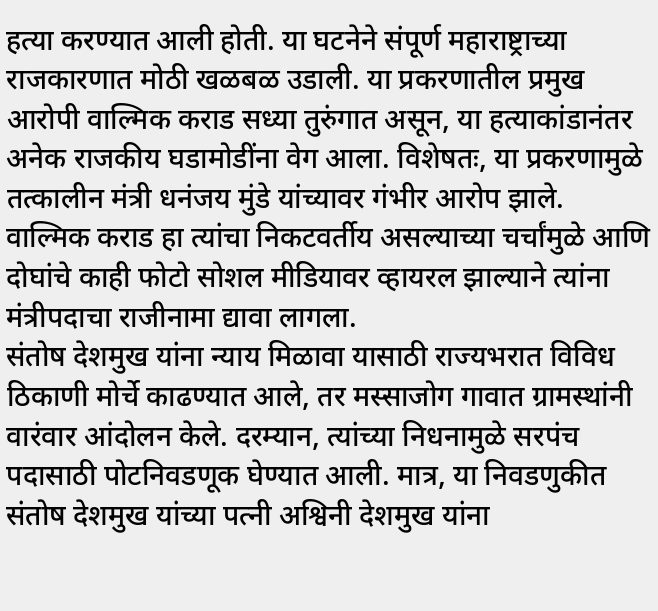हत्या करण्यात आली होती. या घटनेने संपूर्ण महाराष्ट्राच्या राजकारणात मोठी खळबळ उडाली. या प्रकरणातील प्रमुख आरोपी वाल्मिक कराड सध्या तुरुंगात असून, या हत्याकांडानंतर अनेक राजकीय घडामोडींना वेग आला. विशेषतः, या प्रकरणामुळे तत्कालीन मंत्री धनंजय मुंडे यांच्यावर गंभीर आरोप झाले. वाल्मिक कराड हा त्यांचा निकटवर्तीय असल्याच्या चर्चांमुळे आणि दोघांचे काही फोटो सोशल मीडियावर व्हायरल झाल्याने त्यांना मंत्रीपदाचा राजीनामा द्यावा लागला.
संतोष देशमुख यांना न्याय मिळावा यासाठी राज्यभरात विविध ठिकाणी मोर्चे काढण्यात आले, तर मस्साजोग गावात ग्रामस्थांनी वारंवार आंदोलन केले. दरम्यान, त्यांच्या निधनामुळे सरपंच पदासाठी पोटनिवडणूक घेण्यात आली. मात्र, या निवडणुकीत संतोष देशमुख यांच्या पत्नी अश्विनी देशमुख यांना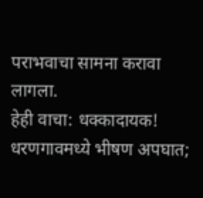पराभवाचा सामना करावा लागला.
हेही वाचा: धक्कादायक! धरणगावमध्ये भीषण अपघात;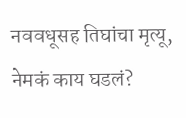नववधूसह तिघांचा मृत्यू, नेमकं काय घडलं?